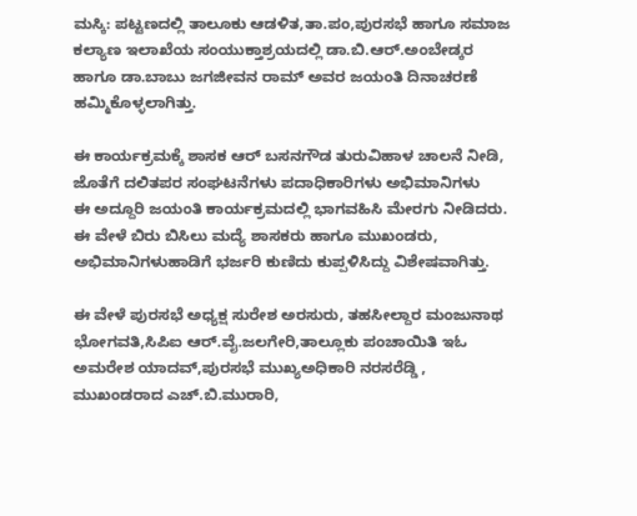ಮಸ್ಕಿ: ಪಟ್ಟಣದಲ್ಲಿ ತಾಲೂಕು ಆಡಳಿತ,ತಾ.ಪಂ,ಪುರಸಭೆ ಹಾಗೂ ಸಮಾಜ ಕಲ್ಯಾಣ ಇಲಾಖೆಯ ಸಂಯುಕ್ತಾಶ್ರಯದಲ್ಲಿ ಡಾ.ಬಿ.ಆರ್.ಅಂಬೇಡ್ಕರ ಹಾಗೂ ಡಾ.ಬಾಬು ಜಗಜೀವನ ರಾಮ್ ಅವರ ಜಯಂತಿ ದಿನಾಚರಣೆ ಹಮ್ಮಿಕೊಳ್ಳಲಾಗಿತ್ತು.

ಈ ಕಾರ್ಯಕ್ರಮಕ್ಕೆ ಶಾಸಕ ಆರ್ ಬಸನಗೌಡ ತುರುವಿಹಾಳ ಚಾಲನೆ ನೀಡಿ, ಜೊತೆಗೆ ದಲಿತಪರ ಸಂಘಟನೆಗಳು ಪದಾಧಿಕಾರಿಗಳು ಅಭಿಮಾನಿಗಳು
ಈ ಅದ್ದೂರಿ ಜಯಂತಿ ಕಾರ್ಯಕ್ರಮದಲ್ಲಿ ಭಾಗವಹಿಸಿ ಮೇರಗು ನೀಡಿದರು.
ಈ ವೇಳೆ ಬಿರು ಬಿಸಿಲು ಮದ್ಯೆ ಶಾಸಕರು ಹಾಗೂ ಮುಖಂಡರು, ಅಭಿಮಾನಿಗಳುಹಾಡಿಗೆ ಭರ್ಜರಿ ಕುಣಿದು ಕುಪ್ಪಳಿಸಿದ್ದು ವಿಶೇಷವಾಗಿತ್ತು.

ಈ ವೇಳೆ ಪುರಸಭೆ ಅಧ್ಯಕ್ಷ ಸುರೇಶ ಅರಸುರು, ತಹಸೀಲ್ದಾರ ಮಂಜುನಾಥ ಭೋಗವತಿ,ಸಿಪಿಐ ಆರ್.ವೈ.ಜಲಗೇರಿ,ತಾಲ್ಲೂಕು ಪಂಚಾಯಿತಿ ಇಓ ಅಮರೇಶ ಯಾದವ್,ಪುರಸಭೆ ಮುಖ್ಯಅಧಿಕಾರಿ ನರಸರೆಡ್ಡಿ , ಮುಖಂಡರಾದ ಎಚ್.ಬಿ.ಮುರಾರಿ,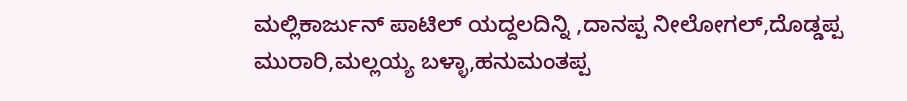ಮಲ್ಲಿಕಾರ್ಜುನ್ ಪಾಟಿಲ್ ಯದ್ದಲದಿನ್ನಿ ,ದಾನಪ್ಪ ನೀಲೋಗಲ್,ದೊಡ್ಡಪ್ಪ ಮುರಾರಿ,ಮಲ್ಲಯ್ಯ ಬಳ್ಳಾ,ಹನುಮಂತಪ್ಪ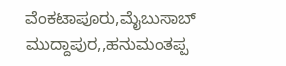ವೆಂಕಟಾಪೂರು,ಮೈಬುಸಾಬ್ ಮುದ್ದಾಪುರ,,ಹನುಮಂತಪ್ಪ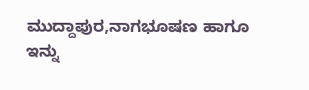ಮುದ್ದಾಪುರ,ನಾಗಭೂಷಣ ಹಾಗೂ ಇನ್ನು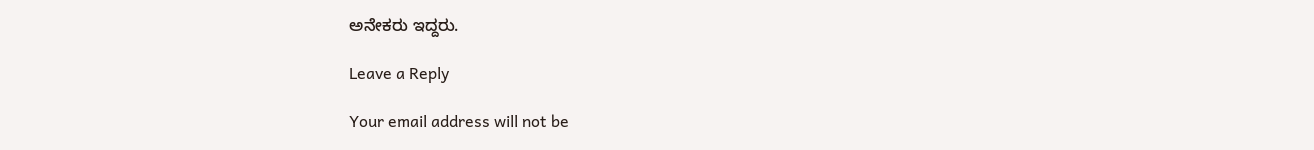ಅನೇಕರು ಇದ್ದರು.

Leave a Reply

Your email address will not be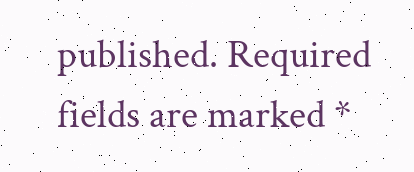published. Required fields are marked *